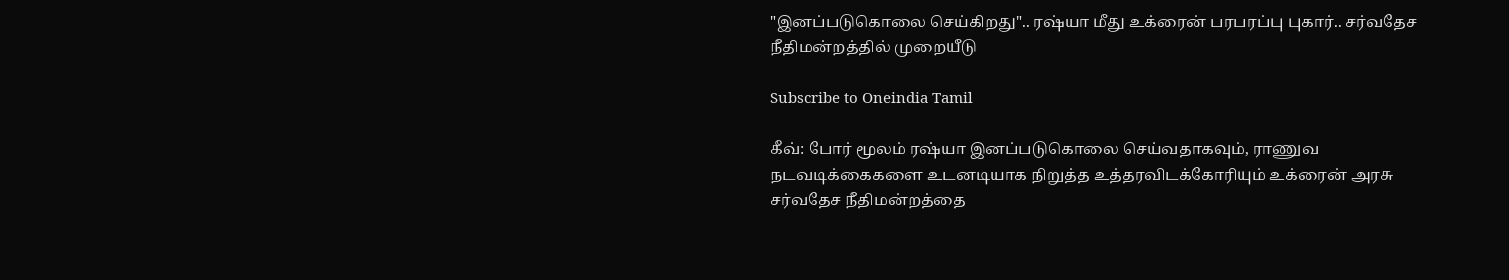"இனப்படுகொலை செய்கிறது".. ரஷ்யா மீது உக்ரைன் பரபரப்பு புகார்.. சர்வதேச நீதிமன்றத்தில் முறையீடு

Subscribe to Oneindia Tamil

கீவ்: போர் மூலம் ரஷ்யா இனப்படுகொலை செய்வதாகவும், ராணுவ நடவடிக்கைகளை உடனடியாக நிறுத்த உத்தரவிடக்கோரியும் உக்ரைன் அரசு சர்வதேச நீதிமன்றத்தை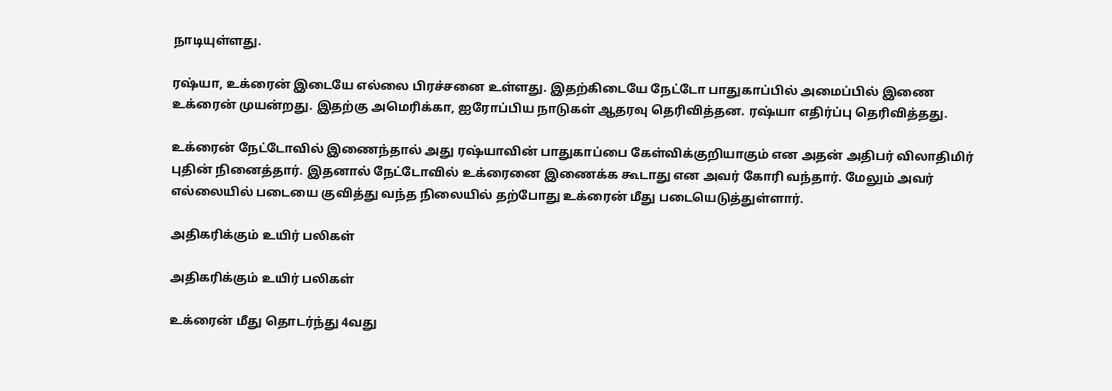நாடியுள்ளது.

ரஷ்யா, உக்ரைன் இடையே எல்லை பிரச்சனை உள்ளது. இதற்கிடையே நேட்டோ பாதுகாப்பில் அமைப்பில் இணை உக்ரைன் முயன்றது. இதற்கு அமெரிக்கா, ஐரோப்பிய நாடுகள் ஆதரவு தெரிவித்தன. ரஷ்யா எதிர்ப்பு தெரிவித்தது.

உக்ரைன் நேட்டோவில் இணைந்தால் அது ரஷ்யாவின் பாதுகாப்பை கேள்விக்குறியாகும் என அதன் அதிபர் விலாதிமிர் புதின் நினைத்தார். இதனால் நேட்டோவில் உக்ரைனை இணைக்க கூடாது என அவர் கோரி வந்தார். மேலும் அவர் எல்லையில் படையை குவித்து வந்த நிலையில் தற்போது உக்ரைன் மீது படையெடுத்துள்ளார்.

அதிகரிக்கும் உயிர் பலிகள்

அதிகரிக்கும் உயிர் பலிகள்

உக்ரைன் மீது தொடர்ந்து 4வது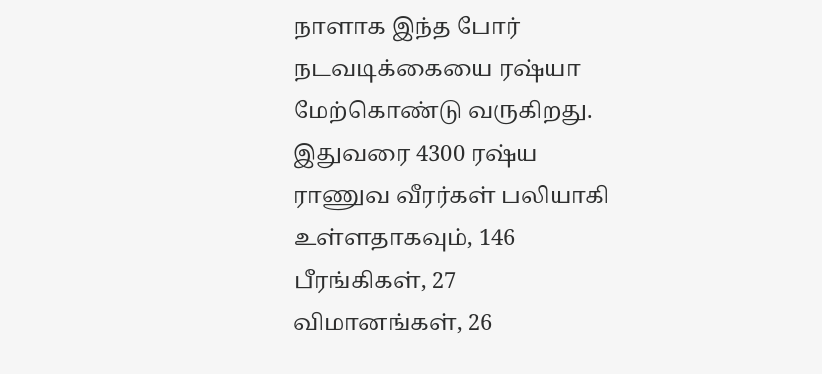நாளாக இந்த போர் நடவடிக்கையை ரஷ்யா மேற்கொண்டு வருகிறது. இதுவரை 4300 ரஷ்ய ராணுவ வீரர்கள் பலியாகி உள்ளதாகவும், 146 பீரங்கிகள், 27 விமானங்கள், 26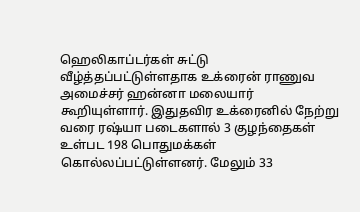ஹெலிகாப்டர்கள் சுட்டு வீழ்த்தப்பட்டுள்ளதாக உக்ரைன் ராணுவ அமைச்சர் ஹன்னா மலையார் கூறியுள்ளார். இதுதவிர உக்ரைனில் நேற்று வரை ரஷ்யா படைகளால் 3 குழந்தைகள் உள்பட 198 பொதுமக்கள் கொல்லப்பட்டுள்ளனர். மேலும் 33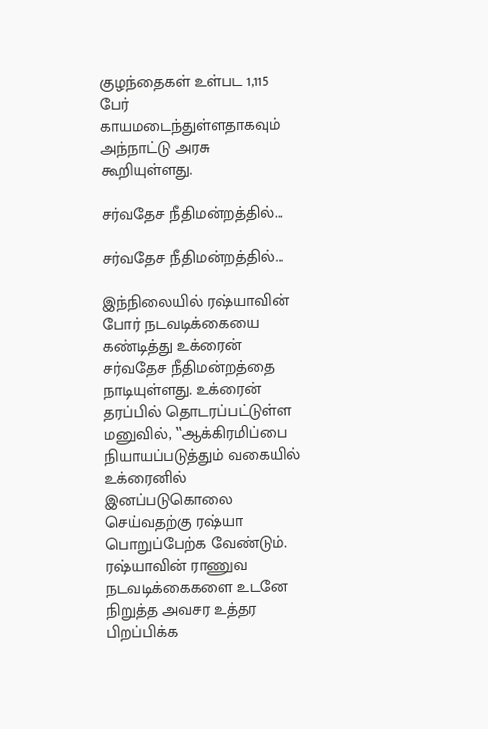குழந்தைகள் உள்பட 1,115 பேர் காயமடைந்துள்ளதாகவும் அந்நாட்டு அரசு கூறியுள்ளது.

சர்வதேச நீதிமன்றத்தில்...

சர்வதேச நீதிமன்றத்தில்...

இந்நிலையில் ரஷ்யாவின் போர் நடவடிக்கையை கண்டித்து உக்ரைன் சர்வதேச நீதிமன்றத்தை நாடியுள்ளது. உக்ரைன் தரப்பில் தொடரப்பட்டுள்ள மனுவில், ‛‛ஆக்கிரமிப்பை நியாயப்படுத்தும் வகையில் உக்ரைனில் இனப்படுகொலை செய்வதற்கு ரஷ்யா பொறுப்பேற்க வேண்டும். ரஷ்யாவின் ராணுவ நடவடிக்கைகளை உடனே நிறுத்த அவசர உத்தர பிறப்பிக்க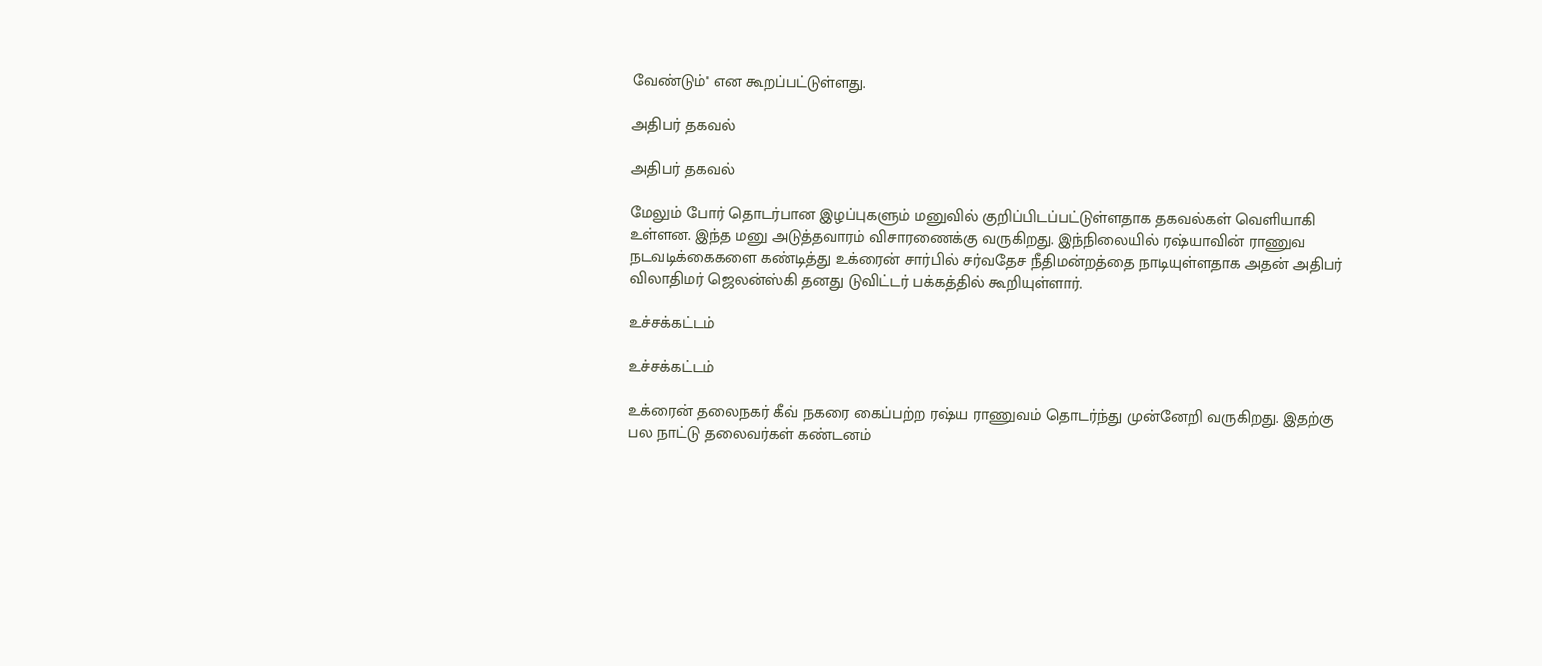வேண்டும்'' என கூறப்பட்டுள்ளது.

அதிபர் தகவல்

அதிபர் தகவல்

மேலும் போர் தொடர்பான இழப்புகளும் மனுவில் குறிப்பிடப்பட்டுள்ளதாக தகவல்கள் வெளியாகி உள்ளன. இந்த மனு அடுத்தவாரம் விசாரணைக்கு வருகிறது. இந்நிலையில் ரஷ்யாவின் ராணுவ நடவடிக்கைகளை கண்டித்து உக்ரைன் சார்பில் சர்வதேச நீதிமன்றத்தை நாடியுள்ளதாக அதன் அதிபர் விலாதிமர் ஜெலன்ஸ்கி தனது டுவிட்டர் பக்கத்தில் கூறியுள்ளார்.

உச்சக்கட்டம்

உச்சக்கட்டம்

உக்ரைன் தலைநகர் கீவ் நகரை கைப்பற்ற ரஷ்ய ராணுவம் தொடர்ந்து முன்னேறி வருகிறது. இதற்கு பல நாட்டு தலைவர்கள் கண்டனம்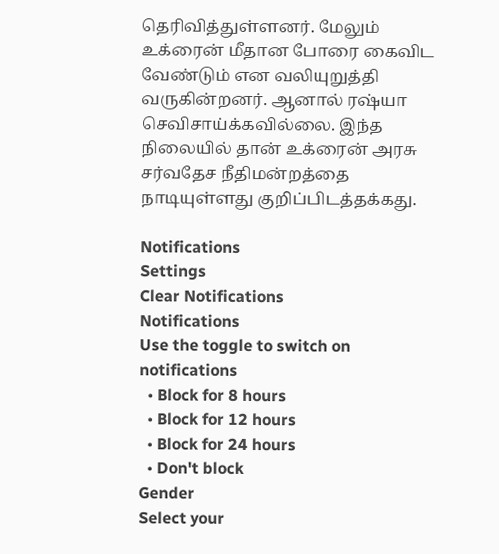தெரிவித்துள்ளனர். மேலும் உக்ரைன் மீதான போரை கைவிட வேண்டும் என வலியுறுத்தி வருகின்றனர். ஆனால் ரஷ்யா செவிசாய்க்கவில்லை. இந்த நிலையில் தான் உக்ரைன் அரசு சர்வதேச நீதிமன்றத்தை நாடியுள்ளது குறிப்பிடத்தக்கது.

Notifications
Settings
Clear Notifications
Notifications
Use the toggle to switch on notifications
  • Block for 8 hours
  • Block for 12 hours
  • Block for 24 hours
  • Don't block
Gender
Select your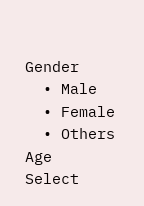Gender
  • Male
  • Female
  • Others
Age
Select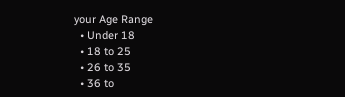your Age Range
  • Under 18
  • 18 to 25
  • 26 to 35
  • 36 to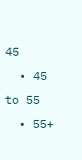45
  • 45 to 55
  • 55+